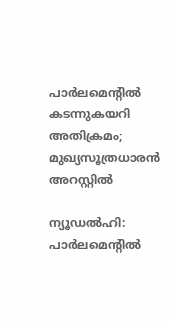പാർലമെന്റിൽ കടന്നുകയറി അതിക്രമം; മുഖ്യസൂത്രധാരൻ അറസ്റ്റിൽ

ന്യൂഡൽഹി: പാർലമെന്റിൽ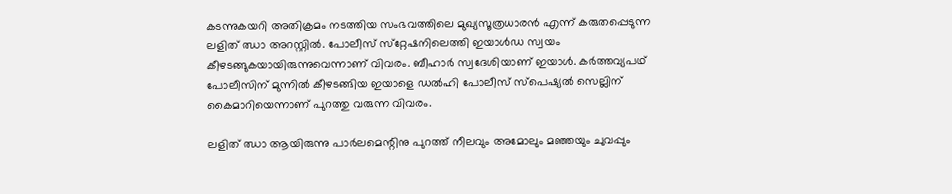കടന്നുകയറി അതിക്രമം നടത്തിയ സംഭവത്തിലെ മുഖ്യസൂത്രധാരൻ എന്ന് കരുതപ്പെടുന്ന ലളിത് ഝാ അറസ്റ്റിൽ. പോലീസ് സ്‌റ്റേഷനിലെത്തി ഇയാൾഡ സ്വയം കീഴടങ്ങുകയായിരുന്നുവെന്നാണ് വിവരം. ബീഹാർ സ്വദേശിയാണ് ഇയാൾ. കർത്തവ്യപഥ് പോലീസിന് മുന്നിൽ കീഴടങ്ങിയ ഇയാളെ ഡൽഹി പോലീസ് സ്പെഷ്യൽ സെല്ലിന് കൈമാറിയെന്നാണ് പുറത്തു വരുന്ന വിവരം.

ലളിത് ഝാ ആയിരുന്നു പാർലമെന്റിനു പുറത്ത് നീലവും അമോലും മഞ്ഞയും ചുവപ്പും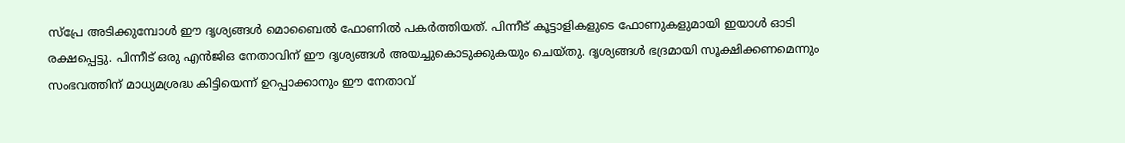സ്‌പ്രേ അടിക്കുമ്പോൾ ഈ ദൃശ്യങ്ങൾ മൊബൈൽ ഫോണിൽ പകർത്തിയത്. പിന്നീട് കൂട്ടാളികളുടെ ഫോണുകളുമായി ഇയാൾ ഓടി രക്ഷപ്പെട്ടു. പിന്നീട് ഒരു എൻജിഒ നേതാവിന് ഈ ദൃശ്യങ്ങൾ അയച്ചുകൊടുക്കുകയും ചെയ്തു. ദൃശ്യങ്ങൾ ഭദ്രമായി സൂക്ഷിക്കണമെന്നും സംഭവത്തിന് മാധ്യമശ്രദ്ധ കിട്ടിയെന്ന് ഉറപ്പാക്കാനും ഈ നേതാവ്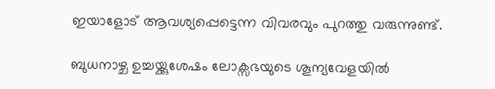ഇയാളോട് ആവശ്യപ്പെട്ടെന്ന വിവരവും പുറത്തു വരുന്നുണ്ട്.

ബുധനാഴ്ച ഉച്ചയ്ക്കുശേഷം ലോക്സഭയുടെ ശൂന്യവേളയിൽ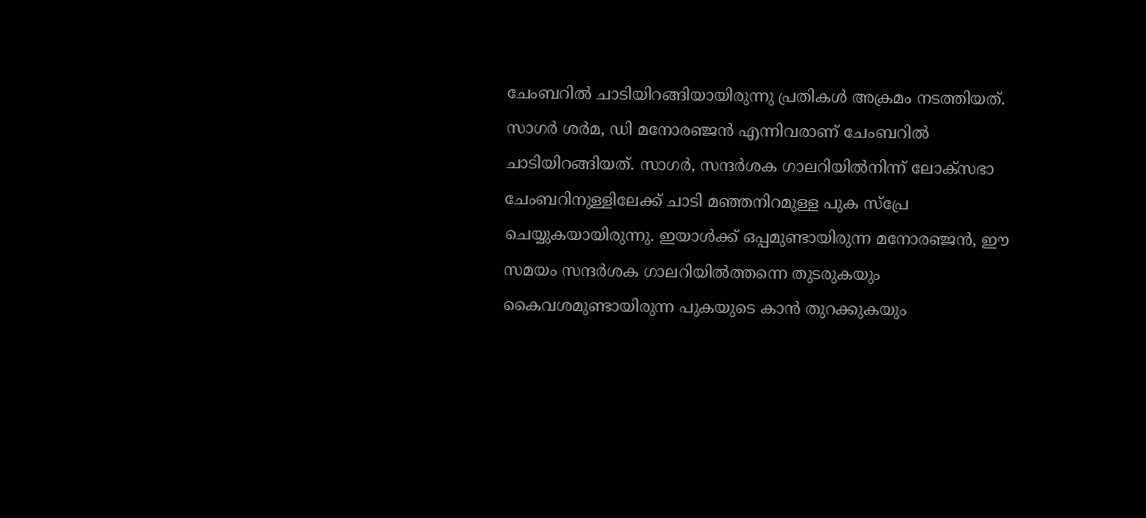ചേംബറിൽ ചാടിയിറങ്ങിയായിരുന്നു പ്രതികൾ അക്രമം നടത്തിയത്. സാഗർ ശർമ, ഡി മനോരഞ്ജൻ എന്നിവരാണ് ചേംബറിൽ ചാടിയിറങ്ങിയത്. സാഗർ, സന്ദർശക ഗാലറിയിൽനിന്ന് ലോക്സഭാ ചേംബറിനുള്ളിലേക്ക് ചാടി മഞ്ഞനിറമുള്ള പുക സ്പ്രേ ചെയ്യുകയായിരുന്നു. ഇയാൾക്ക് ഒപ്പമുണ്ടായിരുന്ന മനോരഞ്ജൻ, ഈ സമയം സന്ദർശക ഗാലറിയിൽത്തന്നെ തുടരുകയും കൈവശമുണ്ടായിരുന്ന പുകയുടെ കാൻ തുറക്കുകയും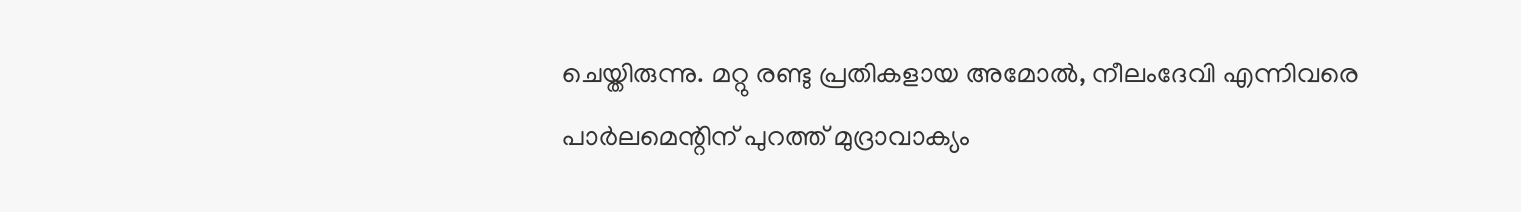ചെയ്തിരുന്നു. മറ്റു രണ്ടു പ്രതികളായ അമോൽ, നീലംദേവി എന്നിവരെ പാർലമെന്റിന് പുറത്ത് മുദ്രാവാക്യം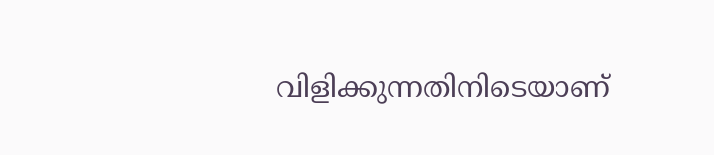വിളിക്കുന്നതിനിടെയാണ്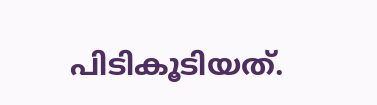പിടികൂടിയത്.